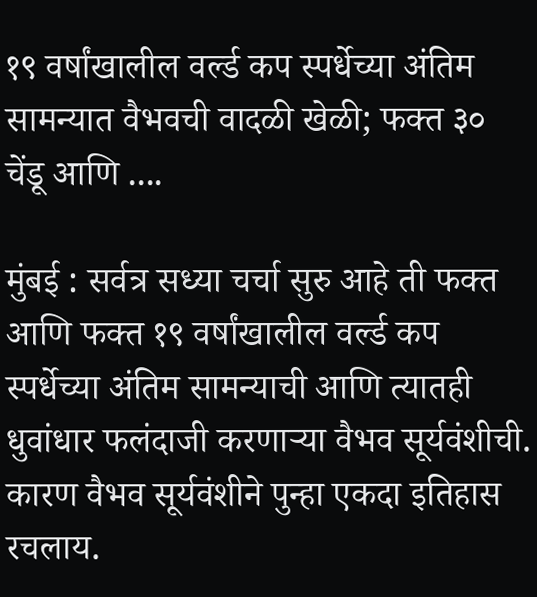१९ वर्षांखालील वर्ल्ड कप स्पर्धेच्या अंतिम सामन्यात वैभवची वादळी खेळी; फक्त ३० चेंडू आणि ....

मुंबई : सर्वत्र सध्या चर्चा सुरु आहे ती फक्त आणि फक्त १९ वर्षांखालील वर्ल्ड कप स्पर्धेच्या अंतिम सामन्याची आणि त्यातही धुवांधार फलंदाजी करणाऱ्या वैभव सूर्यवंशीची. कारण वैभव सूर्यवंशीने पुन्हा एकदा इतिहास रचलाय.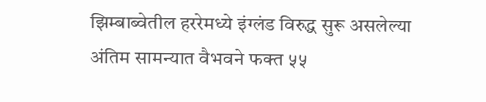झिम्बाब्वेतील हररेमध्ये इंग्लंड विरुद्ध सुरू असलेल्या अंतिम सामन्यात वैभवने फक्त ५५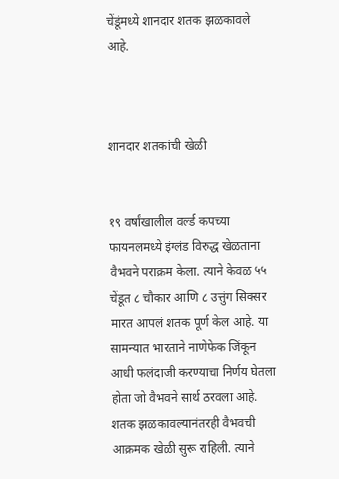चेंडूंमध्ये शानदार शतक झळकावले आहे.



शानदार शतकांची खेळी


१९ वर्षांखालील वर्ल्ड कपच्या फायनलमध्ये इंग्लंड विरुद्ध खेळताना वैभवने पराक्रम केला. त्याने केवळ ५५ चेंडूत ८ चौकार आणि ८ उत्तुंग सिक्सर मारत आपलं शतक पूर्ण केल आहे. या सामन्यात भारताने नाणेफेक जिंकून आधी फलंदाजी करण्याचा निर्णय घेतला होता जो वैभवने सार्थ ठरवला आहे. शतक झळकावल्यानंतरही वैभवची आक्रमक खेळी सुरू राहिली. त्याने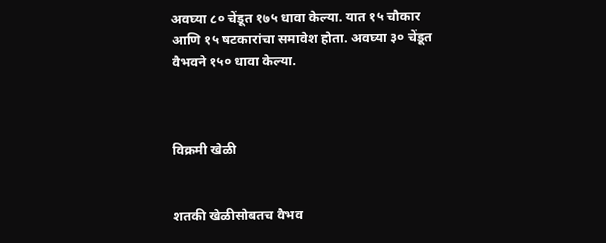अवघ्या ८० चेंडूत १७५ धावा केल्या. यात १५ चौकार आणि १५ षटकारांचा समावेश होता. अवघ्या ३० चेंडूत वैभवने १५० धावा केल्या.



विक्रमी खेळी


शतकी खेळीसोबतच वैभव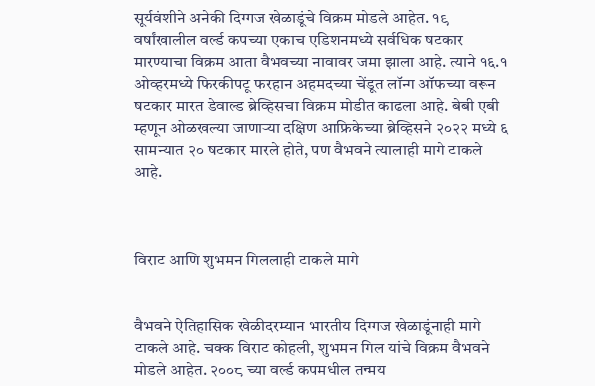सूर्यवंशीने अनेकी दिग्गज खेळाडूंचे विक्रम मोडले आहेत. १९ वर्षांखालील वर्ल्ड कपच्या एकाच एडिशनमध्ये सर्वधिक षटकार मारण्याचा विक्रम आता वैभवच्या नावावर जमा झाला आहे. त्याने १६.१ ओव्हरमध्ये फिरकीपटू फरहान अहमदच्या चेंडूत लॉन्ग ऑफच्या वरून षटकार मारत डेवाल्ड ब्रेव्हिसचा विक्रम मोडीत काढला आहे. बेबी एबी म्हणून ओळखल्या जाणाऱ्या दक्षिण आफ्रिकेच्या ब्रेव्हिसने २०२२ मध्ये ६ सामन्यात २० षटकार मारले होते, पण वैभवने त्यालाही मागे टाकले आहे.



विराट आणि शुभमन गिललाही टाकले मागे


वैभवने ऐतिहासिक खेळीदरम्यान भारतीय दिग्गज खेळाडूंनाही मागे टाकले आहे. चक्क विराट कोहली, शुभमन गिल यांचे विक्रम वैभवने मोडले आहेत. २००८ च्या वर्ल्ड कपमधील तन्मय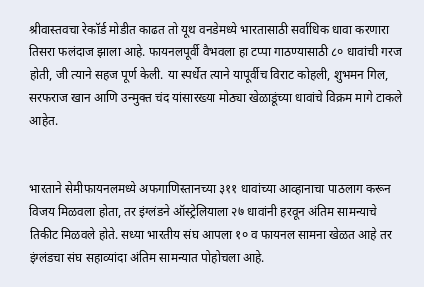श्रीवास्तवचा रेकॉर्ड मोडीत काढत तो यूथ वनडेमध्ये भारतासाठी सर्वाधिक धावा करणारा तिसरा फलंदाज झाला आहे. फायनलपूर्वी वैभवला हा टप्पा गाठण्यासाठी ८० धावांची गरज होती, जी त्याने सहज पूर्ण केली. या स्पर्धेत त्याने यापूर्वीच विराट कोहली, शुभमन गिल, सरफराज खान आणि उन्मुक्त चंद यांसारख्या मोठ्या खेळाडूंच्या धावांचे विक्रम मागे टाकले आहेत.


भारताने सेमीफायनलमध्ये अफगाणिस्तानच्या ३११ धावांच्या आव्हानाचा पाठलाग करून विजय मिळवला होता, तर इंग्लंडने ऑस्ट्रेलियाला २७ धावांनी हरवून अंतिम सामन्याचे तिकीट मिळवले होते. सध्या भारतीय संघ आपला १० व फायनल सामना खेळत आहे तर इंग्लंडचा संघ सहाव्यांदा अंतिम सामन्यात पोहोचला आहे.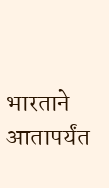भारताने आतापर्यंत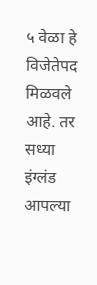५ वेळा हे विजेतेपद मिळवले आहे. तर सध्या इंग्लंड आपल्या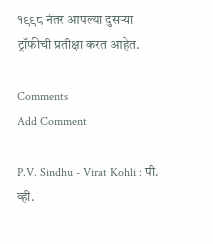१९९८ नंतर आपल्या दुसऱ्या ट्रॉफीची प्रतीक्षा करत आहेत.

Comments
Add Comment

P.V. Sindhu - Virat Kohli : पी. व्ही.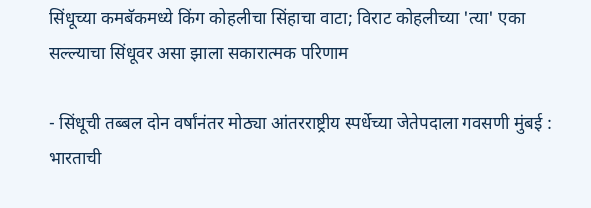सिंधूच्या कमबॅकमध्ये किंग कोहलीचा सिंहाचा वाटा; विराट कोहलीच्या 'त्या' एका सल्ल्याचा सिंधूवर असा झाला सकारात्मक परिणाम

- सिंधूची तब्बल दोन वर्षांनंतर मोठ्या आंतरराष्ट्रीय स्पर्धेच्या जेतेपदाला गवसणी मुंबई : भारताची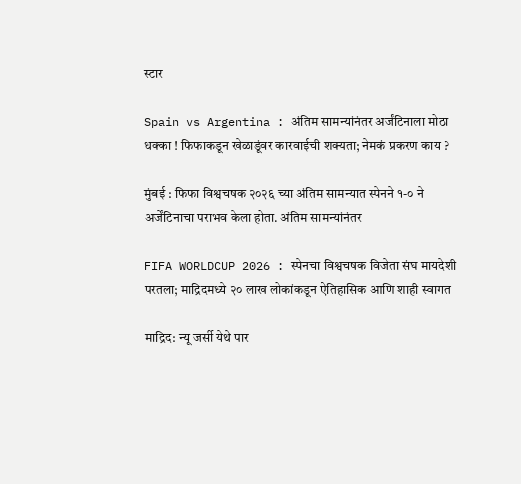स्टार

Spain vs Argentina : अंतिम सामन्यांनंतर अर्जंटिनाला मोठा धक्का ! फिफाकडून खेळाडूंवर कारवाईची शक्यता; नेमकं प्रकरण काय ?

मुंबई : फिफा विश्वचषक २०२६ च्या अंतिम सामन्यात स्पेनने १-० ने अर्जेंटिनाचा पराभव केला होता. अंतिम सामन्यांनंतर

FIFA WORLDCUP 2026 : स्पेनचा विश्वचषक विजेता संघ मायदेशी परतला; माद्रिदमध्ये २० लाख लोकांकडून ऐतिहासिक आणि शाही स्वागत

माद्रिद: न्यू जर्सी येथे पार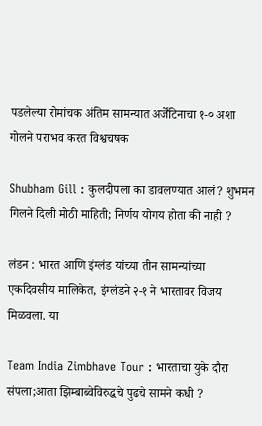पडलेल्या रोमांचक अंतिम सामन्यात अर्जेंटिनाचा १-० अशा गोलने पराभव करत विश्वचषक

Shubham Gill : कुलदीपला का डावलण्यात आलं? शुभमन गिलने दिली मोठी माहिती; निर्णय योगय होता की नाही ?

लंडन : भारत आणि इंग्लंड यांच्या तीन सामन्यांच्या एकदिवसीय मालिकेत, इंग्लंडने २-१ ने भारतावर विजय मिळवला. या

Team India Zimbhave Tour : भारताचा युके दौरा संपला;आता झिम्बाब्वेविरुद्धचे पुढचे सामने कधी ?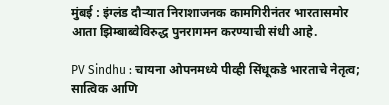मुंबई : इंग्लंड दौऱ्यात निराशाजनक कामगिरीनंतर भारतासमोर आता झिम्बाब्वेविरुद्ध पुनरागमन करण्याची संधी आहे.

PV Sindhu : चायना ओपनमध्ये पीव्ही सिंधूकडे भारताचे नेतृत्व; सात्विक आणि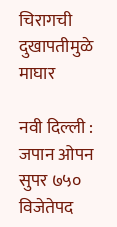चिरागची दुखापतीमुळे माघार

नवी दिल्ली : जपान ओपन सुपर ७५० विजेतेपद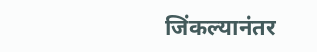जिंकल्यानंतर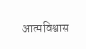आत्मविश्वास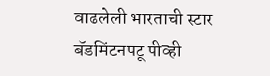वाढलेली भारताची स्टार बॅडमिंटनपटू पीव्ही